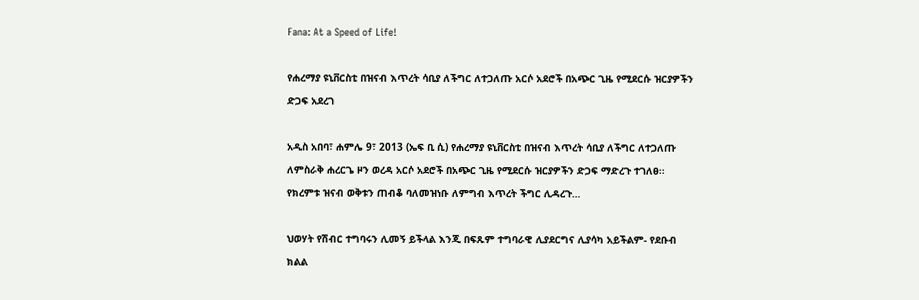Fana: At a Speed of Life!

የሐረማያ ዩኒቨርስቲ በዝናብ እጥረት ሳቢያ ለችግር ለተጋለጡ አርሶ አደሮች በአጭር ጊዜ የሚደርሱ ዝርያዎችን ድጋፍ አደረገ

አዲስ አበባ፣ ሐምሌ 9፣ 2013 (ኤፍ ቢ ሲ) የሐረማያ ዩኒቨርስቲ በዝናብ እጥረት ሳቢያ ለችግር ለተጋለጡ ለምስራቅ ሐረርጌ ዞን ወረዳ አርሶ አደሮች በአጭር ጊዜ የሚደርሱ ዝርያዎችን ድጋፍ ማድረጉ ተገለፀ፡፡ የክረምቱ ዝናብ ወቅቱን ጠብቆ ባለመዝነቡ ለምግብ እጥረት ችግር ሊዳረጉ…

ህወሃት የሽብር ተግባሩን ሊመኝ ይችላል እንጂ በፍጹም ተግባራዊ ሊያደርግና ሊያሳካ አይችልም- የደቡብ ክልል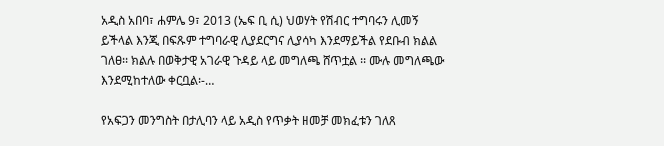አዲስ አበባ፣ ሐምሌ 9፣ 2013 (ኤፍ ቢ ሲ) ህወሃት የሽብር ተግባሩን ሊመኝ ይችላል እንጂ በፍጹም ተግባራዊ ሊያደርግና ሊያሳካ እንደማይችል የደቡብ ክልል ገለፀ፡፡ ክልሉ በወቅታዊ አገራዊ ጉዳይ ላይ መግለጫ ሸጥቷል ፡፡ ሙሉ መግለጫው እንደሚከተለው ቀርቧል፡-…

የአፍጋን መንግስት በታሊባን ላይ አዲስ የጥቃት ዘመቻ መክፈቱን ገለጸ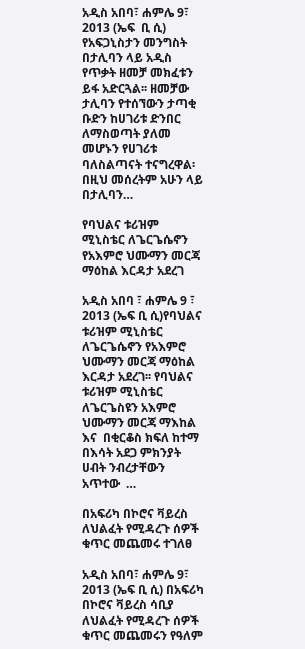አዲስ አበባ፣ ሐምሌ 9፣ 2013 (ኤፍ  ቢ ሲ) የአፍጋኒስታን መንግስት በታሊባን ላይ አዲስ የጥቃት ዘመቻ መክፈቱን ይፋ አድርጓል፡፡ ዘመቻው ታሊባን የተሰኘውን ታጣቂ ቡድን ከሀገሪቱ ድንበር ለማስወጣት ያለመ መሆኑን የሀገሪቱ ባለስልጣናት ተናግረዋል፡ በዚህ መሰረትም አሁን ላይ በታሊባን…

የባህልና ቱሪዝም ሚኒስቴር ለጌርጌሴኖን የአእምሮ ህሙማን መርጃ ማዕከል እርዳታ አደረገ

አዲስ አበባ ፣ ሐምሌ 9 ፣ 2013 (ኤፍ ቢ ሲ)የባህልና ቱሪዝም ሚኒስቴር ለጌርጌሴኖን የአእምሮ ህሙማን መርጃ ማዕከል እርዳታ አደረገ፡፡ የባህልና ቱሪዝም ሚኒስቴር ለጌርጌስዩን አእምሮ ህሙማን መርጃ ማእከል  እና  በቂርቆስ ክፍለ ከተማ በእሳት አደጋ ምክንያት ሀብት ንብረታቸውን  አጥተው  …

በአፍሪካ በኮሮና ቫይረስ ለህልፈት የሚዳረጉ ሰዎች ቁጥር መጨመሩ ተገለፀ

አዲስ አበባ፣ ሐምሌ 9፣ 2013 (ኤፍ ቢ ሲ) በአፍሪካ በኮሮና ቫይረስ ሳቢያ ለህልፈት የሚዳረጉ ሰዎች ቁጥር መጨመሩን የዓለም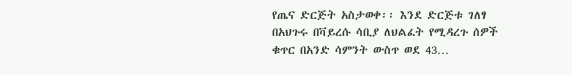የጤና ድርጅት አስታወቀ፡፡ እንደ ድርጅቱ ገለፃ በአህጉሩ በቫይረሱ ሳቢያ ለህልፈት የሚዳረጉ ሰዎች ቁጥር በአንድ ሳምንት ውስጥ ወደ 43…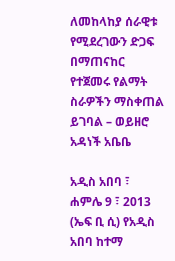ለመከላከያ ሰራዊቱ የሚደረገውን ድጋፍ በማጠናከር የተጀመሩ የልማት ስራዎችን ማስቀጠል ይገባል – ወይዘሮ አዳነች አቤቤ

አዲስ አበባ ፣ ሐምሌ 9 ፣ 2013 (ኤፍ ቢ ሲ) የአዲስ አበባ ከተማ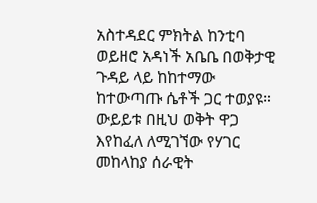አስተዳደር ምክትል ከንቲባ ወይዘሮ አዳነች አቤቤ በወቅታዊ ጉዳይ ላይ ከከተማው ከተውጣጡ ሴቶች ጋር ተወያዩ። ውይይቱ በዚህ ወቅት ዋጋ እየከፈለ ለሚገኘው የሃገር መከላከያ ሰራዊት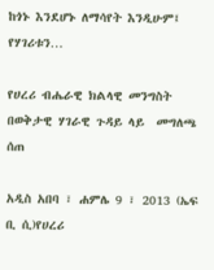ከጎኑ እንደሆኑ ለማሳየት እንዲሁም፤ የሃገሪቱን…

የሀረሪ ብሔራዊ ክልላዊ መንግስት በወቅታዊ ሃገራዊ ጉዳይ ላይ  መግለጫ  ሰጠ

አዲስ አበባ ፣ ሐምሌ 9 ፣ 2013 (ኤፍ ቢ ሲ)የሀረሪ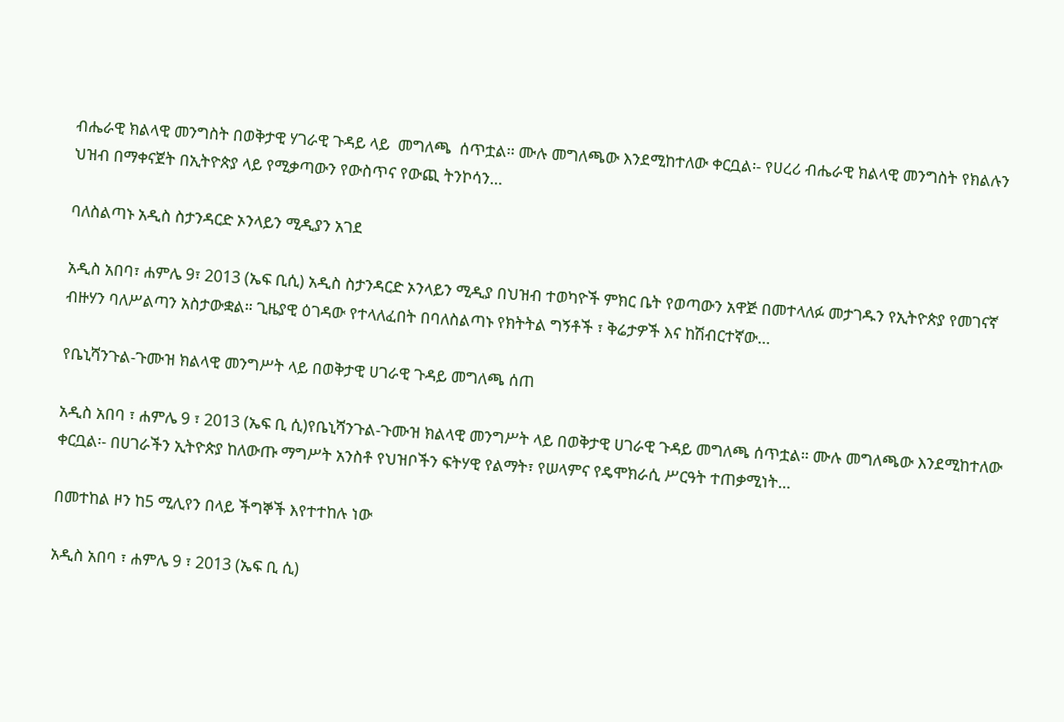ብሔራዊ ክልላዊ መንግስት በወቅታዊ ሃገራዊ ጉዳይ ላይ  መግለጫ  ሰጥቷል፡፡ ሙሉ መግለጫው እንደሚከተለው ቀርቧል፡- የሀረሪ ብሔራዊ ክልላዊ መንግስት የክልሉን ህዝብ በማቀናጀት በኢትዮጵያ ላይ የሚቃጣውን የውስጥና የውጪ ትንኮሳን…

ባለስልጣኑ አዲስ ስታንዳርድ ኦንላይን ሚዲያን አገደ

አዲስ አበባ፣ ሐምሌ 9፣ 2013 (ኤፍ ቢሲ) አዲስ ስታንዳርድ ኦንላይን ሚዲያ በህዝብ ተወካዮች ምክር ቤት የወጣውን አዋጅ በመተላለፉ መታገዱን የኢትዮጵያ የመገናኛ ብዙሃን ባለሥልጣን አስታውቋል። ጊዜያዊ ዕገዳው የተላለፈበት በባለስልጣኑ የክትትል ግኝቶች ፣ ቅሬታዎች እና ከሽብርተኛው…

የቤኒሻንጉል-ጉሙዝ ክልላዊ መንግሥት ላይ በወቅታዊ ሀገራዊ ጉዳይ መግለጫ ሰጠ

አዲስ አበባ ፣ ሐምሌ 9 ፣ 2013 (ኤፍ ቢ ሲ)የቤኒሻንጉል-ጉሙዝ ክልላዊ መንግሥት ላይ በወቅታዊ ሀገራዊ ጉዳይ መግለጫ ሰጥቷል። ሙሉ መግለጫው እንደሚከተለው ቀርቧል፡- በሀገራችን ኢትዮጵያ ከለውጡ ማግሥት አንስቶ የህዝቦችን ፍትሃዊ የልማት፣ የሠላምና የዴሞክራሲ ሥርዓት ተጠቃሚነት…

በመተከል ዞን ከ5 ሚሊየን በላይ ችግኞች እየተተከሉ ነው

አዲስ አበባ ፣ ሐምሌ 9 ፣ 2013 (ኤፍ ቢ ሲ)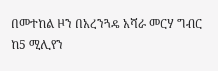በመተከል ዞን በአረንጓዴ አሻራ መርሃ ግብር ከ5 ሚሊየን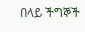በላይ ችግኞች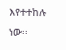እየተተከሉ ነው፡፡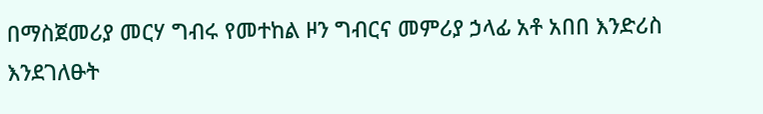በማስጀመሪያ መርሃ ግብሩ የመተከል ዞን ግብርና መምሪያ ኃላፊ አቶ አበበ እንድሪስ እንደገለፁት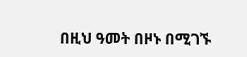በዚህ ዓመት በዞኑ በሚገኙ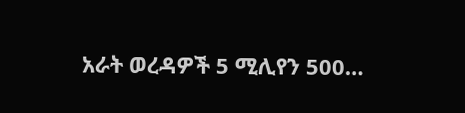አራት ወረዳዎች 5 ሚሊየን 500…